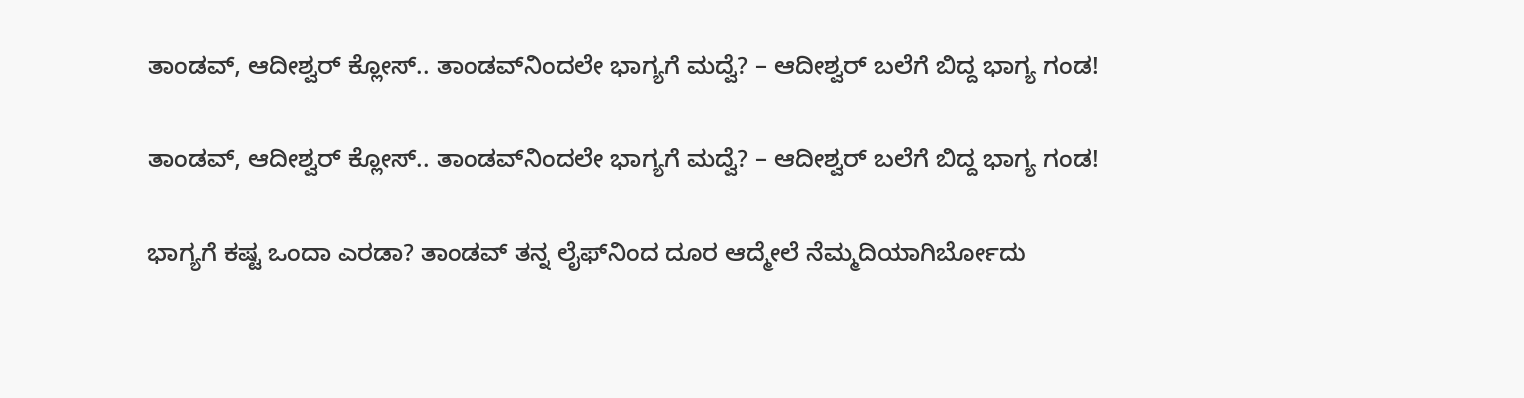ತಾಂಡವ್‌, ಆದೀಶ್ವರ್‌ ಕ್ಲೋಸ್.. ತಾಂಡವ್‌ನಿಂದಲೇ ಭಾಗ್ಯಗೆ ಮದ್ವೆ? – ಆದೀಶ್ವರ್‌ ಬಲೆಗೆ ಬಿದ್ದ ಭಾಗ್ಯ ಗಂಡ!

ತಾಂಡವ್‌, ಆದೀಶ್ವರ್‌ ಕ್ಲೋಸ್.. ತಾಂಡವ್‌ನಿಂದಲೇ ಭಾಗ್ಯಗೆ ಮದ್ವೆ? – ಆದೀಶ್ವರ್‌ ಬಲೆಗೆ ಬಿದ್ದ ಭಾಗ್ಯ ಗಂಡ!

ಭಾಗ್ಯಗೆ ಕಷ್ಟ ಒಂದಾ ಎರಡಾ? ತಾಂಡವ್‌ ತನ್ನ ಲೈಫ್‌ನಿಂದ ದೂರ ಆದ್ಮೇಲೆ ನೆಮ್ಮದಿಯಾಗಿರ್ಬೋದು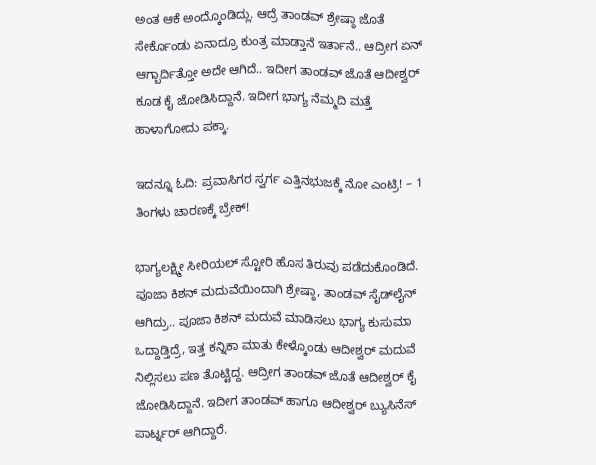ಅಂತ ಆಕೆ ಅಂದ್ಕೊಂಡಿದ್ಲು. ಆದ್ರೆ ತಾಂಡವ್‌ ಶ್ರೇಷ್ಠಾ ಜೊತೆ ಸೇರ್ಕೊಂಡು ಏನಾದ್ರೂ ಕುಂತ್ರ ಮಾಡ್ತಾನೆ ಇರ್ತಾನೆ.. ಆದ್ರೀಗ ಏನ್‌ ಆಗ್ಬಾರ್ದಿತ್ತೋ ಅದೇ ಆಗಿದೆ.. ಇದೀಗ ತಾಂಡವ್‌ ಜೊತೆ ಆದೀಶ್ವರ್‌ ಕೂಡ ಕೈ ಜೋಡಿಸಿದ್ದಾನೆ. ಇದೀಗ ಭಾಗ್ಯ ನೆಮ್ಮದಿ ಮತ್ತೆ ಹಾಳಾಗೋದು ಪಕ್ಕಾ.

ಇದನ್ನೂ ಓದಿ: ಪ್ರವಾಸಿಗರ ಸ್ವರ್ಗ ಎತ್ತಿನಭುಜಕ್ಕೆ ನೋ ಎಂಟ್ರಿ! – 1 ತಿಂಗಳು ಚಾರಣಕ್ಕೆ ಬ್ರೇಕ್!

ಭಾಗ್ಯಲಕ್ಷ್ಮೀ ಸೀರಿಯಲ್‌ ಸ್ಟೋರಿ ಹೊಸ ತಿರುವು ಪಡೆದುಕೊಂಡಿದೆ. ಪೂಜಾ ಕಿಶನ್‌ ಮದುವೆಯಿಂದಾಗಿ ಶ್ರೇಷ್ಠಾ, ತಾಂಡವ್‌ ಸೈಡ್‌ಲೈನ್‌ ಆಗಿದ್ರು.. ಪೂಜಾ ಕಿಶನ್‌ ಮದುವೆ ಮಾಡಿಸಲು ಭಾಗ್ಯ ಕುಸುಮಾ ಒದ್ದಾಡ್ತಿದ್ರೆ, ಇತ್ತ ಕನ್ನಿಕಾ ಮಾತು ಕೇಳ್ಕೊಂಡು ಆದೀಶ್ವರ್‌ ಮದುವೆ ನಿಲ್ಲಿಸಲು ಪಣ ತೊಟ್ಟಿದ್ದ. ಆದ್ರೀಗ ತಾಂಡವ್‌ ಜೊತೆ ಆದೀಶ್ವರ್‌ ಕೈ ಜೋಡಿಸಿದ್ದಾನೆ. ಇದೀಗ ತಾಂಡವ್‌ ಹಾಗೂ ಆದೀಶ್ವರ್‌ ಬ್ಯುಸಿನೆಸ್‌ ಪಾರ್ಟ್ನರ್‌ ಆಗಿದ್ದಾರೆ.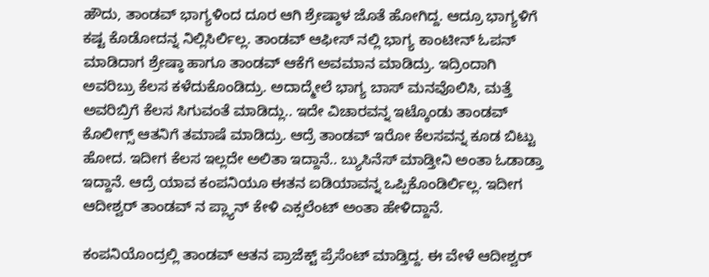ಹೌದು, ತಾಂಡವ್‌ ಭಾಗ್ಯಳಿಂದ ದೂರ ಆಗಿ ಶ್ರೇಷ್ಠಾಳ ಜೊತೆ ಹೋಗಿದ್ದ. ಆದ್ರೂ ಭಾಗ್ಯಳಿಗೆ ಕಷ್ಟ ಕೊಡೋದನ್ನ ನಿಲ್ಲಿಸಿರ್ಲಿಲ್ಲ. ತಾಂಡವ್‌ ಆಫೀಸ್‌ ನಲ್ಲಿ ಭಾಗ್ಯ ಕಾಂಟೀನ್‌ ಓಪನ್‌ ಮಾಡಿದಾಗ ಶ್ರೇಷ್ಠಾ ಹಾಗೂ ತಾಂಡವ್‌ ಆಕೆಗೆ ಅವಮಾನ ಮಾಡಿದ್ರು. ಇದ್ರಿಂದಾಗಿ ಅವರಿಬ್ರು ಕೆಲಸ ಕಳೆದುಕೊಂಡಿದ್ರು. ಅದಾದ್ಮೇಲೆ ಭಾಗ್ಯ ಬಾಸ್‌ ಮನವೊಲಿಸಿ, ಮತ್ತೆ ಅವರಿಬ್ರಿಗೆ ಕೆಲಸ ಸಿಗುವಂತೆ ಮಾಡಿದ್ಲು.. ಇದೇ ವಿಚಾರವನ್ನ ಇಟ್ಕೊಂಡು ತಾಂಡವ್‌ ಕೊಲೀಗ್ಸ್‌ ಆತನಿಗೆ ತಮಾಷೆ ಮಾಡಿದ್ರು. ಆದ್ರೆ ತಾಂಡವ್‌ ಇರೋ ಕೆಲಸವನ್ನ ಕೂಡ ಬಿಟ್ಟು ಹೋದ. ಇದೀಗ ಕೆಲಸ ಇಲ್ಲದೇ ಅಲಿತಾ ಇದ್ದಾನೆ.. ಬ್ಯುಸಿನೆಸ್‌ ಮಾಡ್ತೀನಿ ಅಂತಾ ಓಡಾಡ್ತಾ ಇದ್ದಾನೆ. ಆದ್ರೆ ಯಾವ ಕಂಪನಿಯೂ ಈತನ ಐಡಿಯಾವನ್ನ ಒಪ್ಪಿಕೊಂಡಿರ್ಲಿಲ್ಲ. ಇದೀಗ ಆದೀಶ್ವರ್‌ ತಾಂಡವ್‌ ನ ಪ್ಲ್ಯಾನ್‌ ಕೇಳಿ ಎಕ್ಸಲೆಂಟ್‌ ಅಂತಾ ಹೇಳಿದ್ದಾನೆ.

ಕಂಪನಿಯೊಂದ್ರಲ್ಲಿ ತಾಂಡವ್‌ ಆತನ ಪ್ರಾಜೆಕ್ಟ್‌ ಪ್ರೆಸೆಂಟ್‌ ಮಾಡ್ತಿದ್ದ. ಈ ವೇಳೆ ಆದೀಶ್ವರ್‌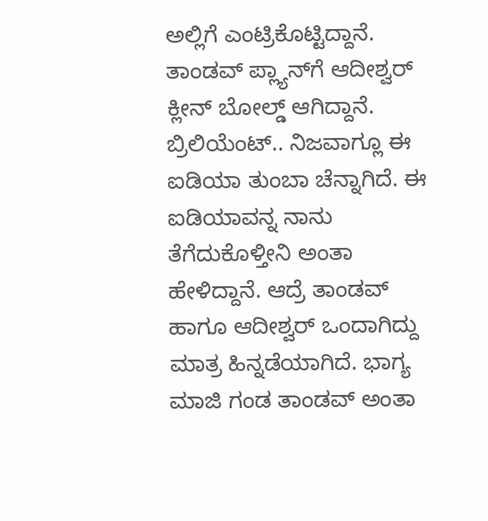ಅಲ್ಲಿಗೆ ಎಂಟ್ರಿಕೊಟ್ಟಿದ್ದಾನೆ. ತಾಂಡವ್‌ ಪ್ಲ್ಯಾನ್‌ಗೆ ಆದೀಶ್ವರ್‌ ಕ್ಲೀನ್‌ ಬೋಲ್ಡ್‌ ಆಗಿದ್ದಾನೆ. ಬ್ರಿಲಿಯೆಂಟ್.. ನಿಜವಾಗ್ಲೂ ಈ ಐಡಿಯಾ ತುಂಬಾ ಚೆನ್ನಾಗಿದೆ. ಈ ಐಡಿಯಾವನ್ನ ನಾನು ತೆಗೆದುಕೊಳ್ತೀನಿ ಅಂತಾ ಹೇಳಿದ್ದಾನೆ. ಆದ್ರೆ ತಾಂಡವ್‌ ಹಾಗೂ ಆದೀಶ್ವರ್‌ ಒಂದಾಗಿದ್ದು ಮಾತ್ರ ಹಿನ್ನಡೆಯಾಗಿದೆ. ಭಾಗ್ಯ ಮಾಜಿ ಗಂಡ ತಾಂಡವ್‌ ಅಂತಾ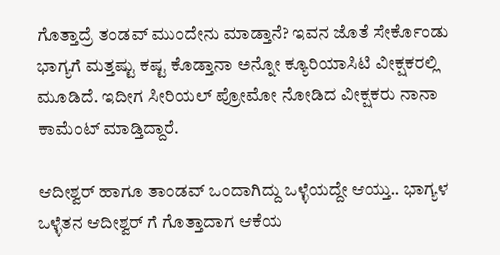ಗೊತ್ತಾದ್ರೆ ತಂಡವ್‌ ಮುಂದೇನು ಮಾಡ್ತಾನೆ? ಇವನ ಜೊತೆ ಸೇರ್ಕೊಂಡು ಭಾಗ್ಯಗೆ ಮತ್ತಷ್ಟು ಕಷ್ಟ ಕೊಡ್ತಾನಾ ಅನ್ನೋ ಕ್ಯೂರಿಯಾಸಿಟಿ ವೀಕ್ಷಕರಲ್ಲಿ ಮೂಡಿದೆ. ಇದೀಗ ಸೀರಿಯಲ್‌ ಪ್ರೋಮೋ ನೋಡಿದ ವೀಕ್ಷಕರು ನಾನಾ ಕಾಮೆಂಟ್‌ ಮಾಡ್ತಿದ್ದಾರೆ.

ಆದೀಶ್ವರ್‌ ಹಾಗೂ ತಾಂಡವ್‌ ಒಂದಾಗಿದ್ದು ಒಳ್ಳೆಯದ್ದೇ ಆಯ್ತು.. ಭಾಗ್ಯಳ ಒಳ್ಳೆತನ ಆದೀಶ್ವರ್‌ ಗೆ ಗೊತ್ತಾದಾಗ ಆಕೆಯ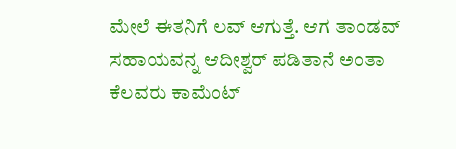ಮೇಲೆ ಈತನಿಗೆ ಲವ್‌ ಆಗುತ್ತೆ. ಆಗ ತಾಂಡವ್‌ ಸಹಾಯವನ್ನ ಆದೀಶ್ವರ್‌ ಪಡಿತಾನೆ ಅಂತಾ ಕೆಲವರು ಕಾಮೆಂಟ್‌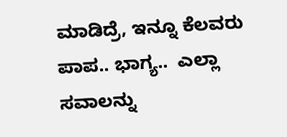ಮಾಡಿದ್ರೆ, ಇನ್ನೂ ಕೆಲವರು ಪಾಪ.. ಭಾಗ್ಯ..  ಎಲ್ಲಾ ಸವಾಲನ್ನು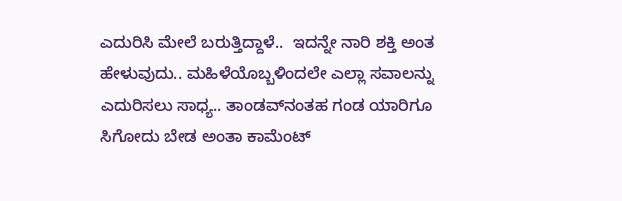ಎದುರಿಸಿ ಮೇಲೆ ಬರುತ್ತಿದ್ದಾಳೆ..  ಇದನ್ನೇ ನಾರಿ ಶಕ್ತಿ ಅಂತ ಹೇಳುವುದು.. ಮಹಿಳೆಯೊಬ್ಬಳಿಂದಲೇ ಎಲ್ಲಾ ಸವಾಲನ್ನು ಎದುರಿಸಲು ಸಾಧ್ಯ.. ತಾಂಡವ್‌ನಂತಹ ಗಂಡ ಯಾರಿಗೂ ಸಿಗೋದು ಬೇಡ ಅಂತಾ ಕಾಮೆಂಟ್‌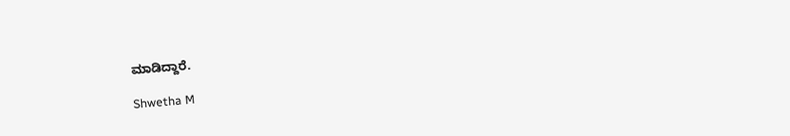ಮಾಡಿದ್ದಾರೆ.

Shwetha M